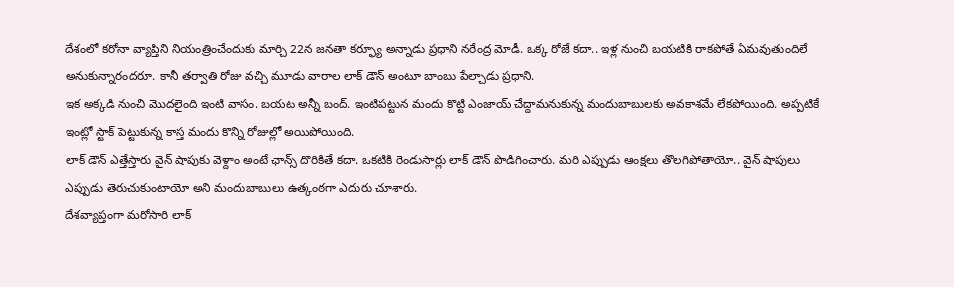దేశంలో కరోనా వ్యాప్తిని నియంత్రించేందుకు మార్చి 22న జనతా కర్ఫ్యూ అన్నాడు ప్రధాని నరేంద్ర మోడీ. ఒక్క రోజే కదా.. ఇళ్ల నుంచి బయటికి రాకపోతే ఏమవుతుందిలే అనుకున్నారందరూ. కానీ తర్వాతి రోజు వచ్చి మూడు వారాల లాక్ డౌన్ అంటూ బాంబు పేల్చాడు ప్రధాని.
ఇక అక్కడి నుంచి మొదలైంది ఇంటి వాసం. బయట అన్నీ బంద్. ఇంటిపట్టున మందు కొట్టి ఎంజాయ్ చేద్దామనుకున్న మందుబాబులకు అవకాశమే లేకపోయింది. అప్పటికే ఇంట్లో స్టాక్ పెట్టుకున్న కాస్త మందు కొన్ని రోజుల్లో అయిపోయింది.
లాక్ డౌన్ ఎత్తేస్తారు వైన్ షాపుకు వెళ్దాం అంటే ఛాన్స్ దొరికితే కదా. ఒకటికి రెండుసార్లు లాక్ డౌన్ పొడిగించారు. మరి ఎప్పుడు ఆంక్షలు తొలగిపోతాయో.. వైన్ షాపులు ఎప్పుడు తెరుచుకుంటాయో అని మందుబాబులు ఉత్కంఠగా ఎదురు చూశారు.
దేశవ్యాప్తంగా మరోసారి లాక్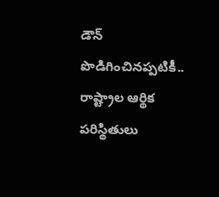డౌన్ పొడిగించినప్పటికీ.. రాష్ట్రాల ఆర్థిక పరిస్థితులు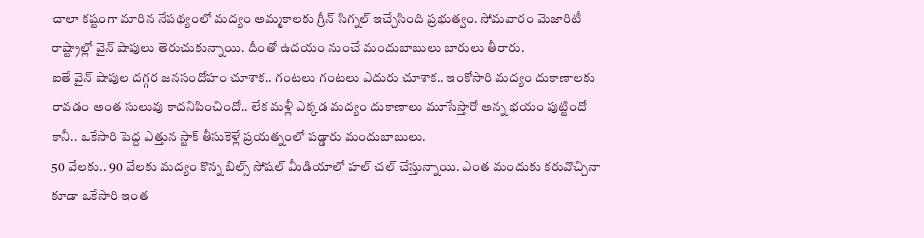చాలా కష్టంగా మారిన నేపథ్యంలో మద్యం అమ్మకాలకు గ్రీన్ సిగ్నల్ ఇచ్చేసింది ప్రభుత్వం. సోమవారం మెజారిటీ రాష్ట్రాల్లో వైన్ షాపులు తెరుచుకున్నాయి. దీంతో ఉదయం నుంచే మందుబాబులు బారులు తీరారు.
ఐతే వైన్ షాపుల దగ్గర జనసందోహం చూశాక.. గంటలు గంటలు ఎదురు చూశాక.. ఇంకోసారి మద్యం దుకాణాలకు రావడం అంత సులువు కాదనిపించిందో.. లేక మళ్లీ ఎక్కడ మద్యం దుకాణాలు మూసేస్తారో అన్న భయం పుట్టిందో కానీ.. ఒకేసారి పెద్ద ఎత్తున స్టాక్ తీసుకెళ్లే ప్రయత్నంలో పడ్డారు మందుబాబులు.
50 వేలకు.. 90 వేలకు మద్యం కొన్న బిల్స్ సోషల్ మీడియాలో హల్ చల్ చేస్తున్నాయి. ఎంత మందుకు కరువొచ్చినా కూడా ఒకేసారి ఇంత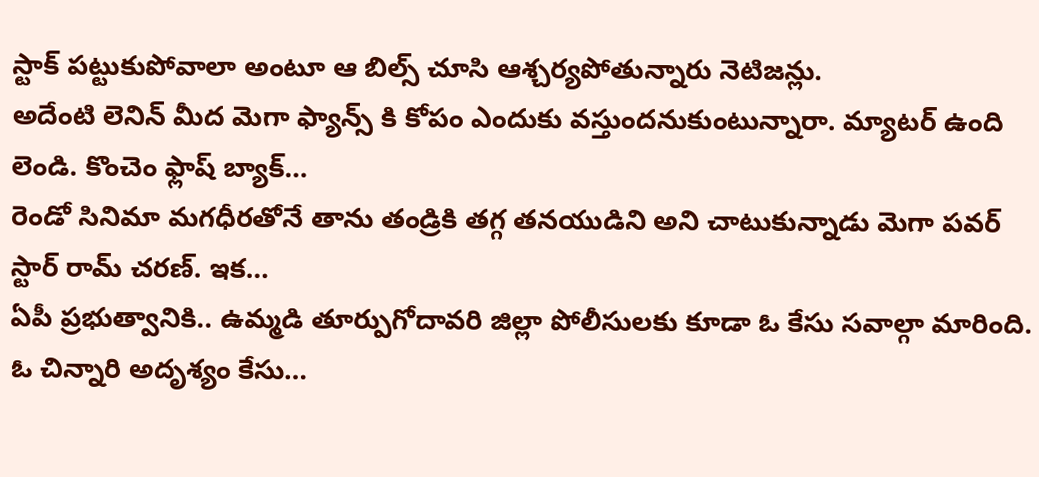స్టాక్ పట్టుకుపోవాలా అంటూ ఆ బిల్స్ చూసి ఆశ్చర్యపోతున్నారు నెటిజన్లు.
అదేంటి లెనిన్ మీద మెగా ఫ్యాన్స్ కి కోపం ఎందుకు వస్తుందనుకుంటున్నారా. మ్యాటర్ ఉంది లెండి. కొంచెం ఫ్లాష్ బ్యాక్…
రెండో సినిమా మగధీరతోనే తాను తండ్రికి తగ్గ తనయుడిని అని చాటుకున్నాడు మెగా పవర్ స్టార్ రామ్ చరణ్. ఇక…
ఏపీ ప్రభుత్వానికి.. ఉమ్మడి తూర్పుగోదావరి జిల్లా పోలీసులకు కూడా ఓ కేసు సవాల్గా మారింది. ఓ చిన్నారి అదృశ్యం కేసు…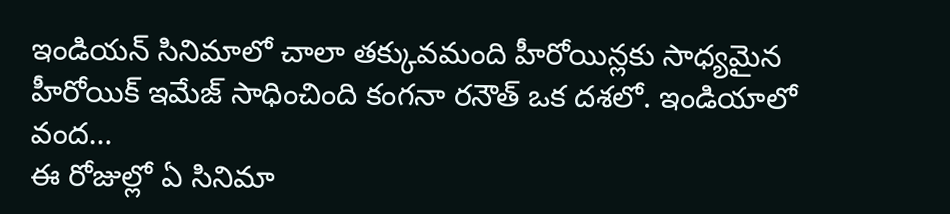ఇండియన్ సినిమాలో చాలా తక్కువమంది హీరోయిన్లకు సాధ్యమైన హీరోయిక్ ఇమేజ్ సాధించింది కంగనా రనౌత్ ఒక దశలో. ఇండియాలో వంద…
ఈ రోజుల్లో ఏ సినిమా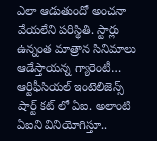ఎలా ఆడుతుందో అంచనా వేయలేని పరిస్థితి. స్టార్లు ఉన్నంత మాత్రాన సినిమాలు ఆడేస్తాయన్న గ్యారెంటీ…
ఆర్టిఫీసియల్ ఇంటెలిజెన్స్ షార్ట్ కట్ లో ఏఐ. అలాంటి ఏఐని వినియోగిస్తూ..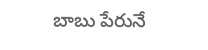బాబు పేరునే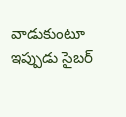వాడుకుంటూ ఇప్పుడు సైబర్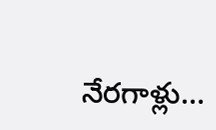నేరగాళ్లు…